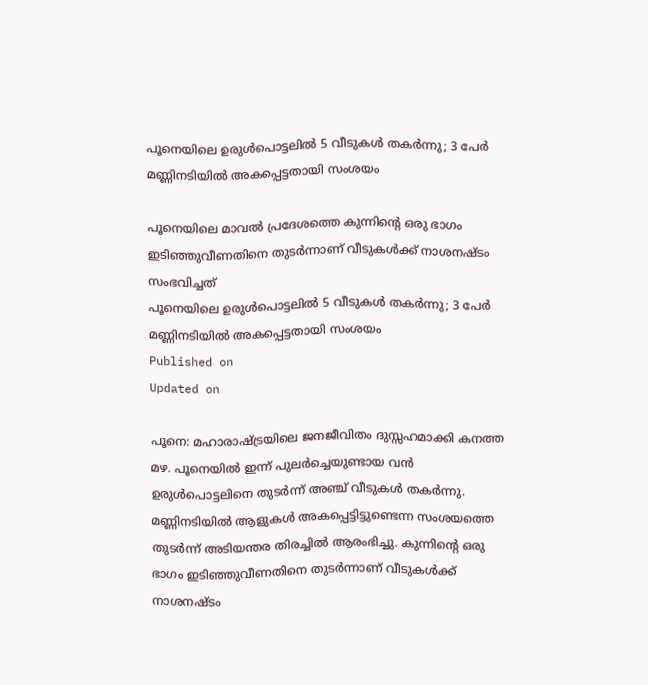പൂനെയിലെ ഉരുള്‍പൊട്ടലില്‍ 5 വീടുകള്‍ തകര്‍ന്നു; 3 പേര്‍ മണ്ണിനടിയില്‍ അകപ്പെട്ടതായി സംശയം

പൂനെയിലെ മാവല്‍ പ്രദേശത്തെ കുന്നിന്റെ ഒരു ഭാഗം ഇടിഞ്ഞുവീണതിനെ തുടര്‍ന്നാണ് വീടുകള്‍ക്ക് നാശനഷ്ടം സംഭവിച്ചത്
പൂനെയിലെ ഉരുള്‍പൊട്ടലില്‍ 5 വീടുകള്‍ തകര്‍ന്നു; 3 പേര്‍ മണ്ണിനടിയില്‍ അകപ്പെട്ടതായി സംശയം
Published on
Updated on

പൂനെ: മഹാരാഷ്ട്രയിലെ ജനജീവിതം ദുസ്സഹമാക്കി കനത്ത മഴ. പൂനെയില്‍ ഇന്ന് പുലര്‍ച്ചെയുണ്ടായ വന്‍ ഉരുള്‍പൊട്ടലിനെ തുടര്‍ന്ന് അഞ്ച് വീടുകള്‍ തകര്‍ന്നു. മണ്ണിനടിയില്‍ ആളുകള്‍ അകപ്പെട്ടിട്ടുണ്ടെന്ന സംശയത്തെ തുടര്‍ന്ന് അടിയന്തര തിരച്ചില്‍ ആരംഭിച്ചു. കുന്നിന്റെ ഒരു ഭാഗം ഇടിഞ്ഞുവീണതിനെ തുടര്‍ന്നാണ് വീടുകള്‍ക്ക് നാശനഷ്ടം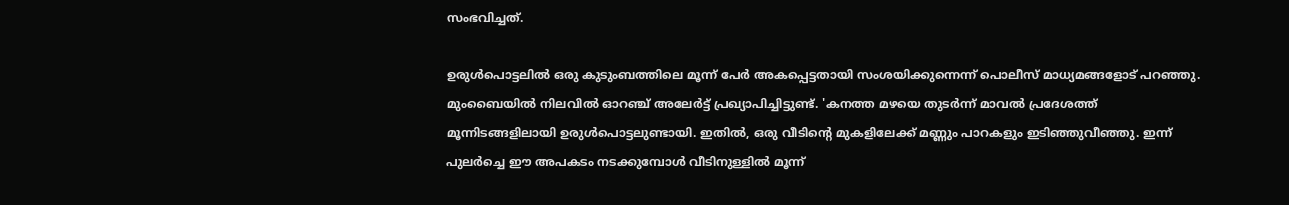സംഭവിച്ചത്.

ഉരുള്‍പൊട്ടലില്‍ ഒരു കുടുംബത്തിലെ മൂന്ന് പേര്‍ അകപ്പെട്ടതായി സംശയിക്കുന്നെന്ന് പൊലീസ് മാധ്യമങ്ങളോട് പറഞ്ഞു. മുംബൈയില്‍ നിലവില്‍ ഓറഞ്ച് അലേര്‍ട്ട് പ്രഖ്യാപിച്ചിട്ടുണ്ട്. 'കനത്ത മഴയെ തുടര്‍ന്ന് മാവല്‍ പ്രദേശത്ത് മൂന്നിടങ്ങളിലായി ഉരുള്‍പൊട്ടലുണ്ടായി. ഇതില്‍, ഒരു വീടിന്റെ മുകളിലേക്ക് മണ്ണും പാറകളും ഇടിഞ്ഞുവീഞ്ഞു. ഇന്ന് പുലര്‍ച്ചെ ഈ അപകടം നടക്കുമ്പോള്‍ വീടിനുള്ളില്‍ മൂന്ന്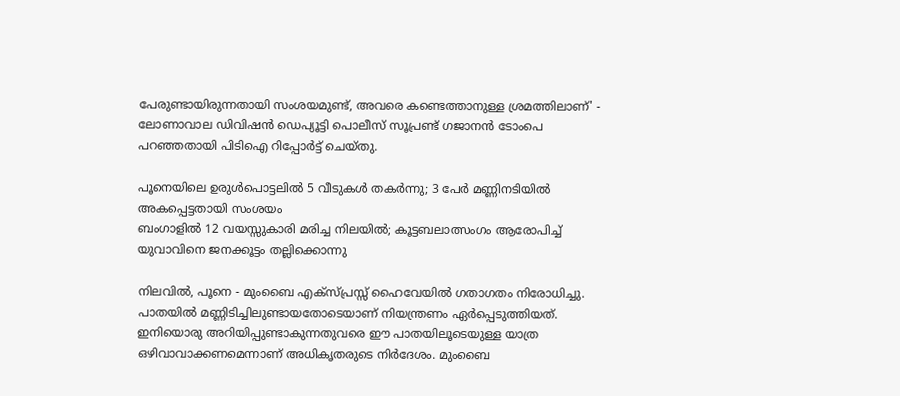പേരുണ്ടായിരുന്നതായി സംശയമുണ്ട്, അവരെ കണ്ടെത്താനുള്ള ശ്രമത്തിലാണ്' - ലോണാവാല ഡിവിഷന്‍ ഡെപ്യൂട്ടി പൊലീസ് സൂപ്രണ്ട് ഗജാനന്‍ ടോംപെ പറഞ്ഞതായി പിടിഐ റിപ്പോര്‍ട്ട് ചെയ്തു.

പൂനെയിലെ ഉരുള്‍പൊട്ടലില്‍ 5 വീടുകള്‍ തകര്‍ന്നു; 3 പേര്‍ മണ്ണിനടിയില്‍ അകപ്പെട്ടതായി സംശയം
ബംഗാളില്‍ 12 വയസ്സുകാരി മരിച്ച നിലയില്‍; കൂട്ടബലാത്സംഗം ആരോപിച്ച് യുവാവിനെ ജനക്കൂട്ടം തല്ലിക്കൊന്നു

നിലവില്‍, പൂനെ - മുംബൈ എക്‌സ്പ്രസ്സ് ഹൈവേയില്‍ ഗതാഗതം നിരോധിച്ചു. പാതയില്‍ മണ്ണിടിച്ചിലുണ്ടായതോടെയാണ് നിയന്ത്രണം ഏര്‍പ്പെടുത്തിയത്. ഇനിയൊരു അറിയിപ്പുണ്ടാകുന്നതുവരെ ഈ പാതയിലൂടെയുള്ള യാത്ര ഒഴിവാവാക്കണമെന്നാണ് അധികൃതരുടെ നിര്‍ദേശം. മുംബൈ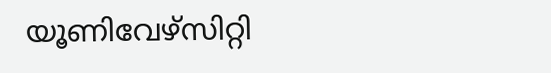യൂണിവേഴ്‌സിറ്റി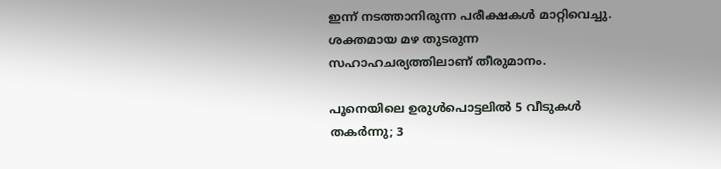ഇന്ന് നടത്താനിരുന്ന പരീക്ഷകള്‍ മാറ്റിവെച്ചു. ശക്തമായ മഴ തുടരുന്ന സഹാഹചര്യത്തിലാണ് തീരുമാനം.

പൂനെയിലെ ഉരുള്‍പൊട്ടലില്‍ 5 വീടുകള്‍ തകര്‍ന്നു; 3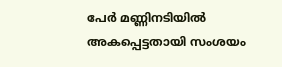പേര്‍ മണ്ണിനടിയില്‍ അകപ്പെട്ടതായി സംശയം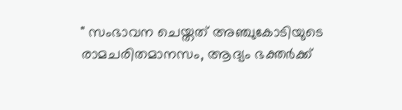" സംഭാവന ചെയ്തത് അഞ്ചുകോടിയുടെ രാമചരിതമാനസം, ആദ്യം ഭക്തർക്ക്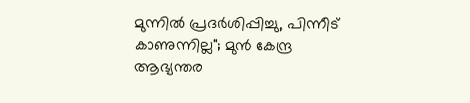മുന്നിൽ പ്രദർശിപ്പിച്ചു, പിന്നീട് കാണുന്നില്ല"; മുൻ കേന്ദ്ര ആഭ്യന്തര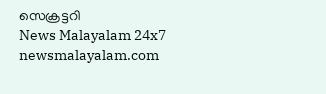സെക്രട്ടറി
News Malayalam 24x7
newsmalayalam.com